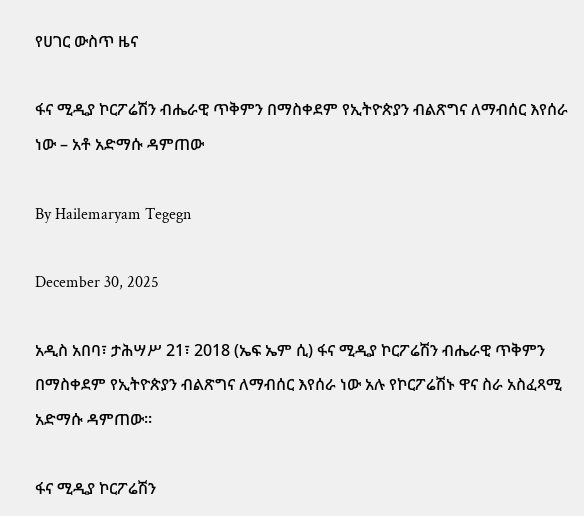የሀገር ውስጥ ዜና

ፋና ሚዲያ ኮርፖሬሽን ብሔራዊ ጥቅምን በማስቀደም የኢትዮጵያን ብልጽግና ለማብሰር እየሰራ ነው – አቶ አድማሱ ዳምጠው

By Hailemaryam Tegegn

December 30, 2025

አዲስ አበባ፣ ታሕሣሥ 21፣ 2018 (ኤፍ ኤም ሲ) ፋና ሚዲያ ኮርፖሬሽን ብሔራዊ ጥቅምን በማስቀደም የኢትዮጵያን ብልጽግና ለማብሰር እየሰራ ነው አሉ የኮርፖሬሽኑ ዋና ስራ አስፈጻሚ አድማሱ ዳምጠው፡፡

ፋና ሚዲያ ኮርፖሬሽን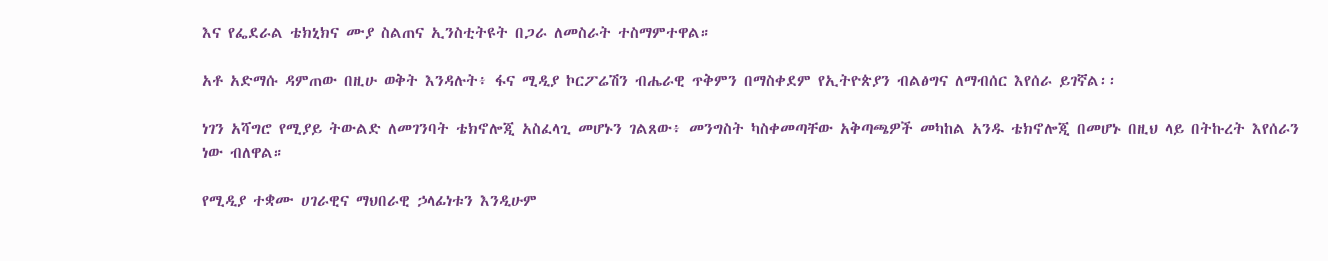እና የፌደራል ቴክኒክና ሙያ ስልጠና ኢንስቲትዩት በጋራ ለመስራት ተስማምተዋል።

አቶ አድማሱ ዳምጠው በዚሁ ወቅት እንዳሉት፥ ፋና ሚዲያ ኮርፖሬሽን ብሔራዊ ጥቅምን በማስቀደም የኢትዮጵያን ብልፅግና ለማብሰር እየሰራ ይገኛል፡፡

ነገን አሻግሮ የሚያይ ትውልድ ለመገንባት ቴክኖሎጂ አስፈላጊ መሆኑን ገልጸው፥ መንግስት ካስቀመጣቸው አቅጣጫዎች መካከል አንዱ ቴክኖሎጂ በመሆኑ በዚህ ላይ በትኩረት እየሰራን ነው ብለዋል።

የሚዲያ ተቋሙ ሀገራዊና ማህበራዊ ኃላፊነቱን እንዲሁም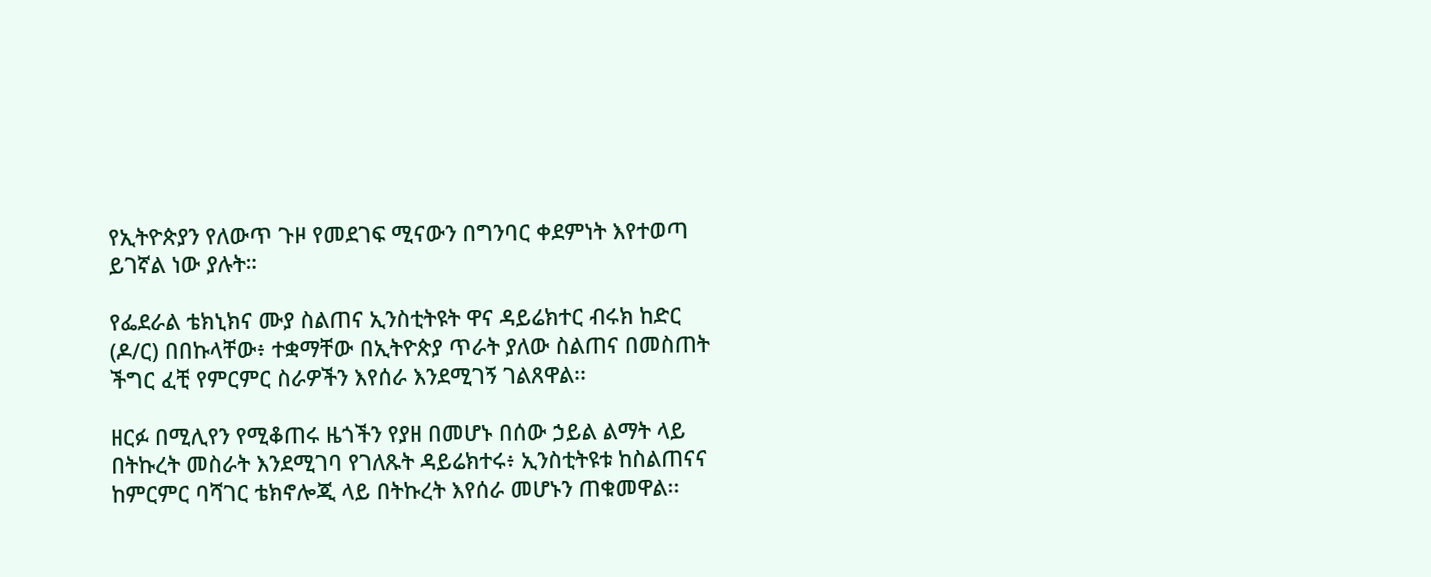የኢትዮጵያን የለውጥ ጉዞ የመደገፍ ሚናውን በግንባር ቀደምነት እየተወጣ ይገኛል ነው ያሉት።

የፌደራል ቴክኒክና ሙያ ስልጠና ኢንስቲትዩት ዋና ዳይሬክተር ብሩክ ከድር (ዶ/ር) በበኩላቸው፥ ተቋማቸው በኢትዮጵያ ጥራት ያለው ስልጠና በመስጠት ችግር ፈቺ የምርምር ስራዎችን እየሰራ እንደሚገኝ ገልጸዋል፡፡

ዘርፉ በሚሊየን የሚቆጠሩ ዜጎችን የያዘ በመሆኑ በሰው ኃይል ልማት ላይ በትኩረት መስራት እንደሚገባ የገለጹት ዳይሬክተሩ፥ ኢንስቲትዩቱ ከስልጠናና ከምርምር ባሻገር ቴክኖሎጂ ላይ በትኩረት እየሰራ መሆኑን ጠቁመዋል፡፡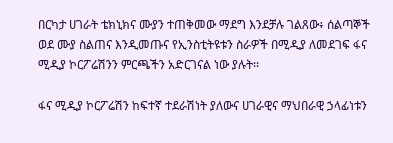በርካታ ሀገራት ቴክኒክና ሙያን ተጠቅመው ማደግ እንደቻሉ ገልጸው፥ ሰልጣኞች ወደ ሙያ ስልጠና እንዲመጡና የኢንስቲትዩቱን ስራዎች በሚዲያ ለመደገፍ ፋና ሚዲያ ኮርፖሬሽንን ምርጫችን አድርገናል ነው ያሉት፡፡

ፋና ሚዲያ ኮርፖሬሽን ከፍተኛ ተደራሽነት ያለውና ሀገራዊና ማህበራዊ ኃላፊነቱን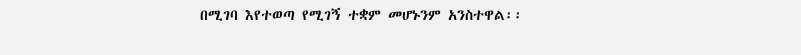በሚገባ እየተወጣ የሚገኝ ተቋም መሆኑንም አንስተዋል፡፡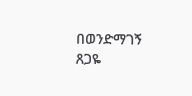በወንድማገኝ ጸጋዬ